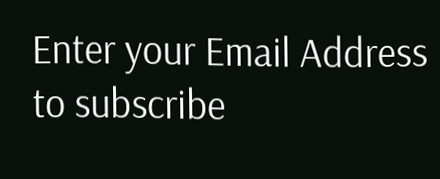Enter your Email Address to subscribe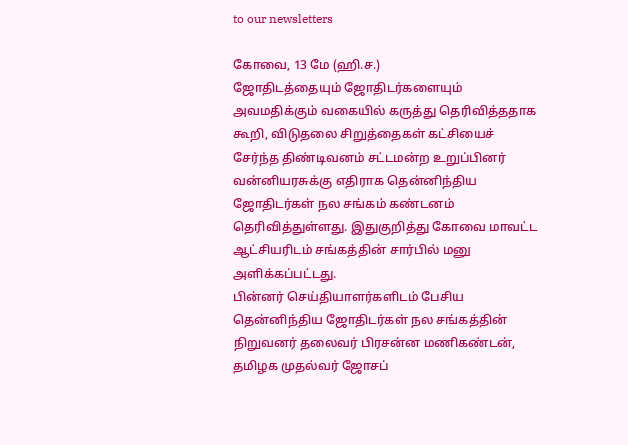to our newsletters

கோவை, 13 மே (ஹி.ச.)
ஜோதிடத்தையும் ஜோதிடர்களையும் அவமதிக்கும் வகையில் கருத்து தெரிவித்ததாக கூறி, விடுதலை சிறுத்தைகள் கட்சியைச் சேர்ந்த திண்டிவனம் சட்டமன்ற உறுப்பினர் வன்னியரசுக்கு எதிராக தென்னிந்திய ஜோதிடர்கள் நல சங்கம் கண்டனம் தெரிவித்துள்ளது. இதுகுறித்து கோவை மாவட்ட ஆட்சியரிடம் சங்கத்தின் சார்பில் மனு அளிக்கப்பட்டது.
பின்னர் செய்தியாளர்களிடம் பேசிய தென்னிந்திய ஜோதிடர்கள் நல சங்கத்தின் நிறுவனர் தலைவர் பிரசன்ன மணிகண்டன், தமிழக முதல்வர் ஜோசப்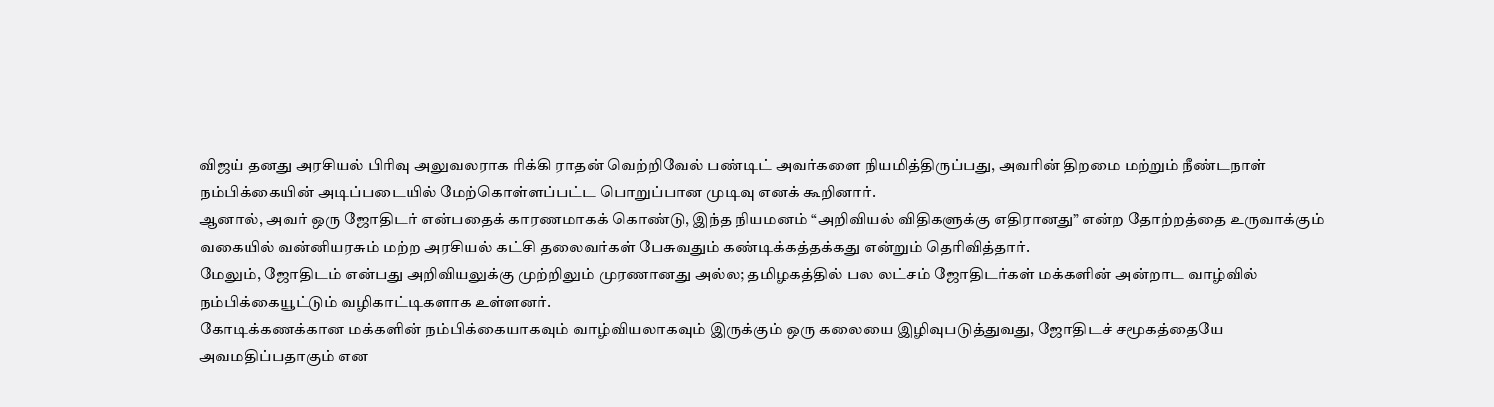விஜய் தனது அரசியல் பிரிவு அலுவலராக ரிக்கி ராதன் வெற்றிவேல் பண்டிட் அவர்களை நியமித்திருப்பது, அவரின் திறமை மற்றும் நீண்டநாள் நம்பிக்கையின் அடிப்படையில் மேற்கொள்ளப்பட்ட பொறுப்பான முடிவு எனக் கூறினார்.
ஆனால், அவர் ஒரு ஜோதிடர் என்பதைக் காரணமாகக் கொண்டு, இந்த நியமனம் “அறிவியல் விதிகளுக்கு எதிரானது” என்ற தோற்றத்தை உருவாக்கும் வகையில் வன்னியரசும் மற்ற அரசியல் கட்சி தலைவர்கள் பேசுவதும் கண்டிக்கத்தக்கது என்றும் தெரிவித்தார்.
மேலும், ஜோதிடம் என்பது அறிவியலுக்கு முற்றிலும் முரணானது அல்ல; தமிழகத்தில் பல லட்சம் ஜோதிடர்கள் மக்களின் அன்றாட வாழ்வில் நம்பிக்கையூட்டும் வழிகாட்டிகளாக உள்ளனர்.
கோடிக்கணக்கான மக்களின் நம்பிக்கையாகவும் வாழ்வியலாகவும் இருக்கும் ஒரு கலையை இழிவுபடுத்துவது, ஜோதிடச் சமூகத்தையே அவமதிப்பதாகும் என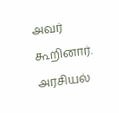அவர் கூறினார்.
அரசியல்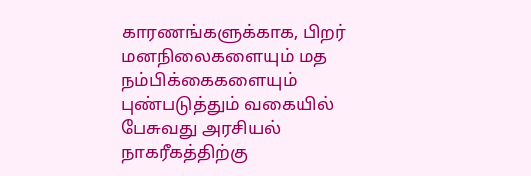காரணங்களுக்காக, பிறர் மனநிலைகளையும் மத நம்பிக்கைகளையும் புண்படுத்தும் வகையில் பேசுவது அரசியல் நாகரீகத்திற்கு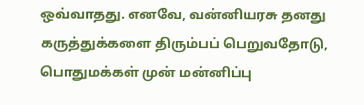ஒவ்வாதது. எனவே, வன்னியரசு தனது கருத்துக்களை திரும்பப் பெறுவதோடு, பொதுமக்கள் முன் மன்னிப்பு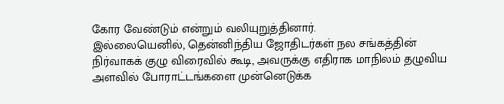கோர வேண்டும் என்றும் வலியுறுத்தினார்.
இல்லையெனில், தென்னிந்திய ஜோதிடர்கள் நல சங்கத்தின் நிர்வாகக் குழு விரைவில் கூடி, அவருக்கு எதிராக மாநிலம் தழுவிய அளவில் போராட்டங்களை முன்னெடுக்க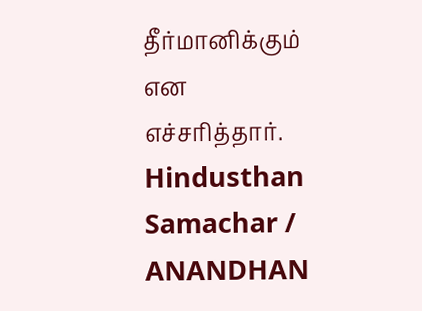தீர்மானிக்கும் என எச்சரித்தார்.
Hindusthan Samachar / ANANDHAN